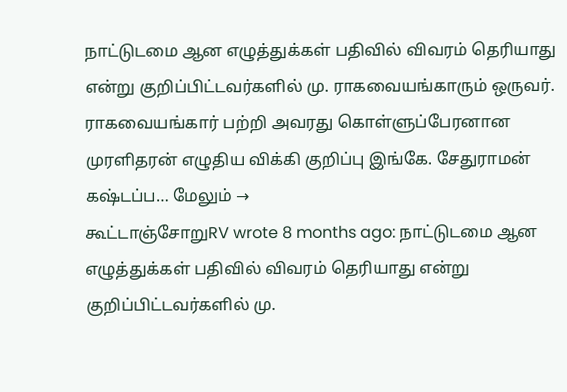நாட்டுடமை ஆன எழுத்துக்கள் பதிவில் விவரம் தெரியாது என்று குறிப்பிட்டவர்களில் மு. ராகவையங்காரும் ஒருவர். ராகவையங்கார் பற்றி அவரது கொள்ளுப்பேரனான முரளிதரன் எழுதிய விக்கி குறிப்பு இங்கே. சேதுராமன் கஷ்டப்ப… மேலும் →
கூட்டாஞ்சோறுRV wrote 8 months ago: நாட்டுடமை ஆன எழுத்துக்கள் பதிவில் விவரம் தெரியாது என்று குறிப்பிட்டவர்களில் மு.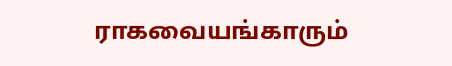ராகவையங்காரும்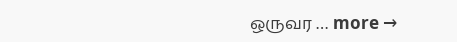ஒருவர … more →